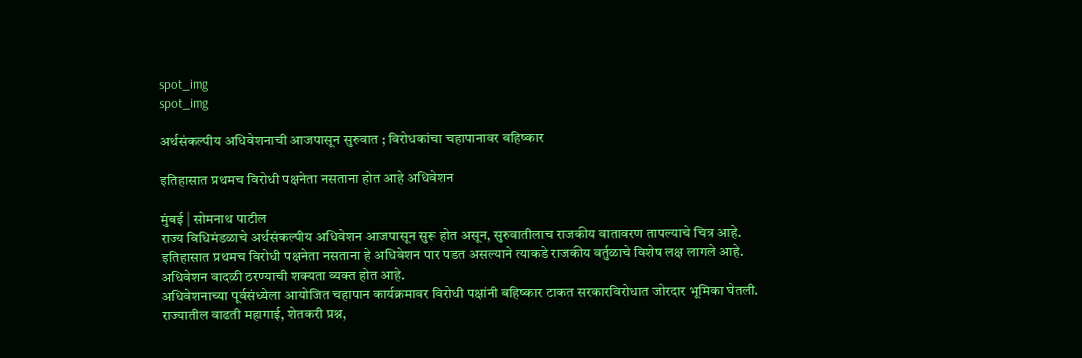spot_img
spot_img

अर्थसंकल्पीय अधिवेशनाची आजपासून सुरुवात ; विरोधकांचा चहापानावर बहिष्कार

इतिहासात प्रथमच विरोधी पक्षनेता नसताना होत आहे अधिवेशन

मुंबई | सोमनाथ पाटील
राज्य विधिमंडळाचे अर्थसंकल्पीय अधिवेशन आजपासून सुरू होत असून, सुरुवातीलाच राजकीय वातावरण तापल्याचे चित्र आहे. इतिहासात प्रथमच विरोधी पक्षनेता नसताना हे अधिवेशन पार पडत असल्याने त्याकडे राजकीय वर्तुळाचे विशेष लक्ष लागले आहे. अधिवेशन वादळी ठरण्याची शक्यता व्यक्त होत आहे.
अधिवेशनाच्या पूर्वसंध्येला आयोजित चहापान कार्यक्रमावर विरोधी पक्षांनी बहिष्कार टाकत सरकारविरोधात जोरदार भूमिका घेतली. राज्यातील वाढती महागाई, शेतकरी प्रश्न,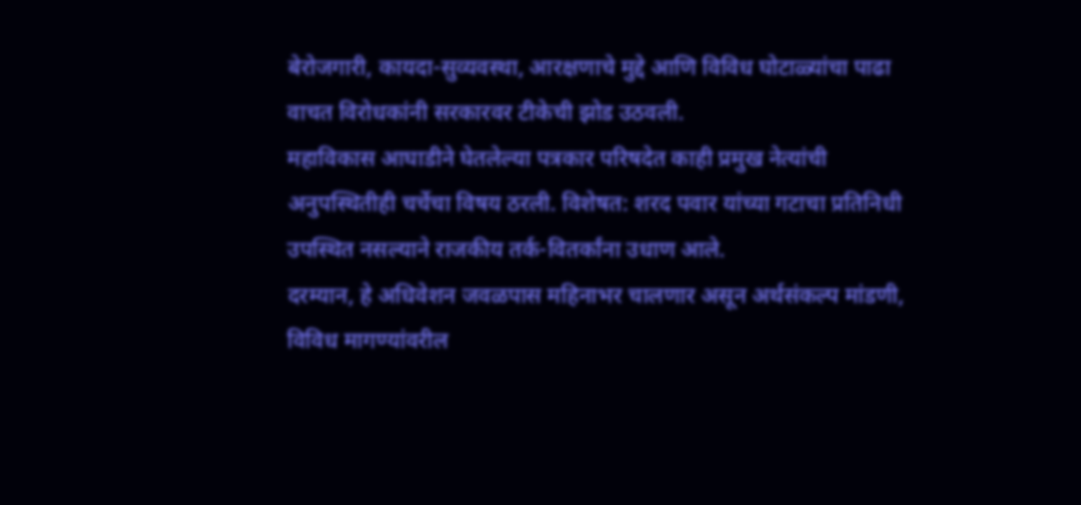बेरोजगारी, कायदा-सुव्यवस्था, आरक्षणाचे मुद्दे आणि विविध घोटाळ्यांचा पाढा वाचत विरोधकांनी सरकारवर टीकेची झोड उठवली.
महाविकास आघाडीने घेतलेल्या पत्रकार परिषदेत काही प्रमुख नेत्यांची अनुपस्थितीही चर्चेचा विषय ठरली. विशेषत: शरद पवार यांच्या गटाचा प्रतिनिधी उपस्थित नसल्याने राजकीय तर्क-वितर्कांना उधाण आले.
दरम्यान, हे अधिवेशन जवळपास महिनाभर चालणार असून अर्थसंकल्प मांडणी, विविध मागण्यांवरील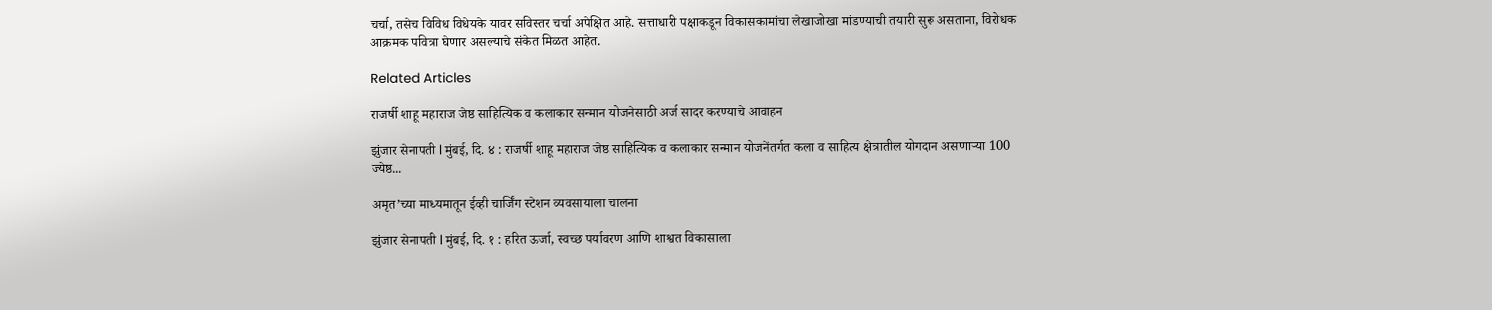चर्चा, तसेच विविध विधेयके यावर सविस्तर चर्चा अपेक्षित आहे. सत्ताधारी पक्षाकडून विकासकामांचा लेखाजोखा मांडण्याची तयारी सुरू असताना, विरोधक आक्रमक पवित्रा घेणार असल्याचे संकेत मिळत आहेत.

Related Articles

राजर्षी शाहू महाराज जेष्ठ साहित्यिक व कलाकार सन्मान योजनेसाठी अर्ज सादर करण्याचे आवाहन

झुंजार सेनापती l मुंबई, दि. ४ : राजर्षी शाहू महाराज जेष्ठ साहित्यिक व कलाकार सन्मान योजनेंतर्गत कला व साहित्य क्षेत्रातील योगदान असणाऱ्या 100 ज्येष्ठ...

अमृत’च्या माध्यमातून ईव्ही चार्जिंग स्टेशन व्यवसायाला चालना

झुंजार सेनापती l मुंबई, दि. १ : हरित ऊर्जा, स्वच्छ पर्यावरण आणि शाश्वत विकासाला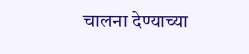चालना देण्याच्या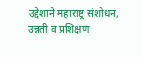उद्देशाने महाराष्ट्र संशोधन, उन्नती व प्रशिक्षण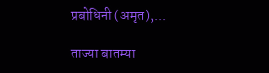प्रबोधिनी (अमृत),...

ताज्या बातम्या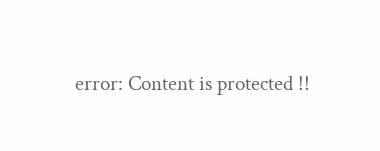error: Content is protected !!